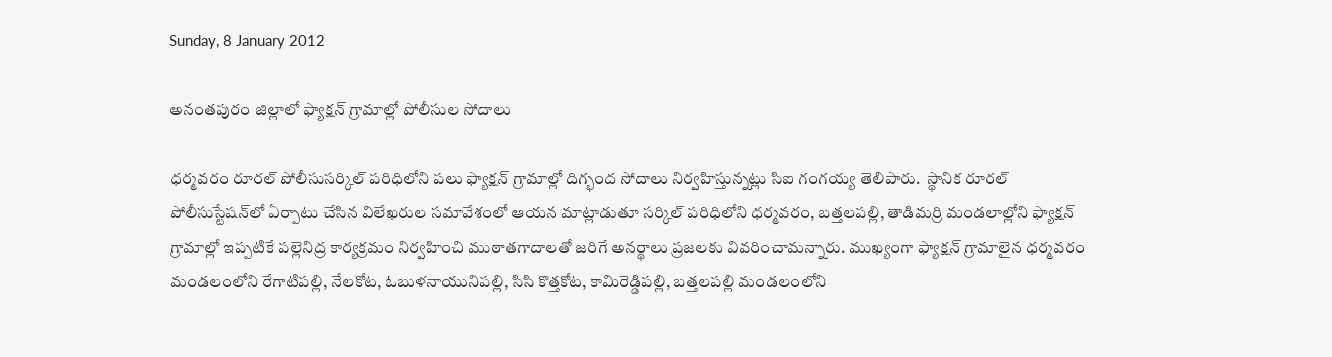Sunday, 8 January 2012

అనంతపురం జిల్లాలో ఫ్యాక్షన్ గ్రామాల్లో పోలీసుల సోదాలు

ధర్మవరం రూరల్ పోలీసుసర్కిల్ పరిధిలోని పలు ఫ్యాక్షన్ గ్రామాల్లో దిగ్భంద సోదాలు నిర్వహిస్తున్నట్లు సిఐ గంగయ్య తెలిపారు.  స్థానిక రూరల్ పోలీసుస్టేషన్‌లో ఏర్పాటు చేసిన విలేఖరుల సమావేశంలో ఆయన మాట్లాడుతూ సర్కిల్ పరిధిలోని ధర్మవరం, బత్తలపల్లి, తాడిమర్రి మండలాల్లోని ఫ్యాక్షన్ గ్రామాల్లో ఇప్పటికే పల్లెనిద్ర కార్యక్రమం నిర్వహించి ముఠాతగాదాలతో జరిగే అనర్థాలు ప్రజలకు వివరించామన్నారు. ముఖ్యంగా ఫ్యాక్షన్ గ్రామాలైన ధర్మవరం మండలంలోని రేగాటిపల్లి, నేలకోట, ఓబుళనాయునిపల్లి, సిసి కొత్తకోట, కామిరెడ్డిపల్లి, బత్తలపల్లి మండలంలోని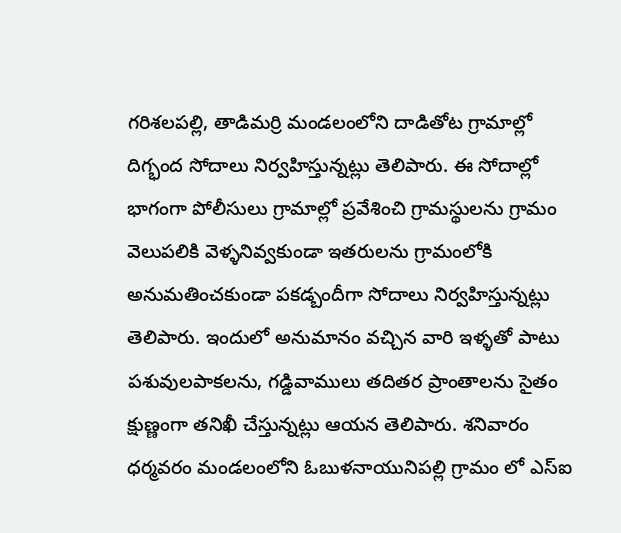గరిశలపల్లి, తాడిమర్రి మండలంలోని దాడితోట గ్రామాల్లో దిగ్భంద సోదాలు నిర్వహిస్తున్నట్లు తెలిపారు. ఈ సోదాల్లో భాగంగా పోలీసులు గ్రామాల్లో ప్రవేశించి గ్రామస్థులను గ్రామం వెలుపలికి వెళ్ళనివ్వకుండా ఇతరులను గ్రామంలోకి అనుమతించకుండా పకడ్బందీగా సోదాలు నిర్వహిస్తున్నట్లు తెలిపారు. ఇందులో అనుమానం వచ్చిన వారి ఇళ్ళతో పాటు పశువులపాకలను, గడ్డివాములు తదితర ప్రాంతాలను సైతం క్షుణ్ణంగా తనిఖీ చేస్తున్నట్లు ఆయన తెలిపారు. శనివారం ధర్మవరం మండలంలోని ఓబుళనాయునిపల్లి గ్రామం లో ఎస్‌ఐ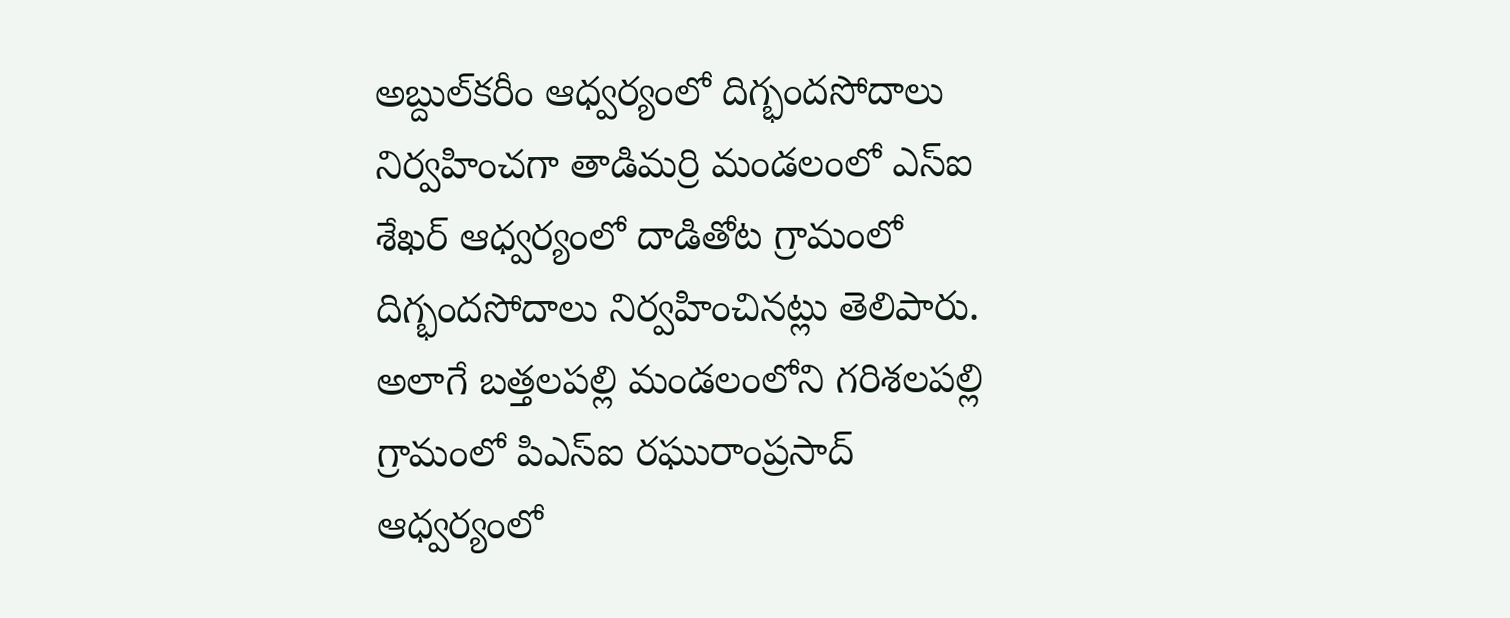అబ్దుల్‌కరీం ఆధ్వర్యంలో దిగ్భందసోదాలు నిర్వహించగా తాడిమర్రి మండలంలో ఎస్‌ఐ శేఖర్ ఆధ్వర్యంలో దాడితోట గ్రామంలో దిగ్భందసోదాలు నిర్వహించినట్లు తెలిపారు. అలాగే బత్తలపల్లి మండలంలోని గరిశలపల్లి గ్రామంలో పిఎస్‌ఐ రఘురాంప్రసాద్ ఆధ్వర్యంలో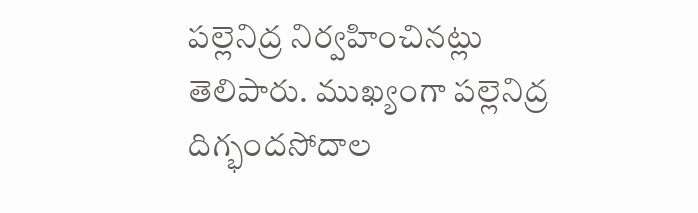పల్లెనిద్ర నిర్వహించినట్లు తెలిపారు. ముఖ్యంగా పల్లెనిద్ర దిగ్భందసోదాల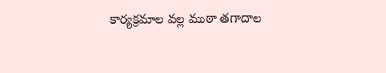కార్యక్రమాల వల్ల ముఠా తగాదాల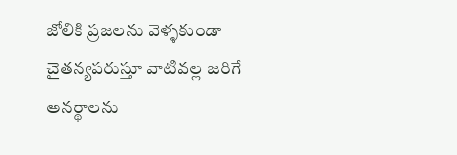జోలికి ప్రజలను వెళ్ళకుండా చైతన్యపరుస్తూ వాటివల్ల జరిగే అనర్థాలను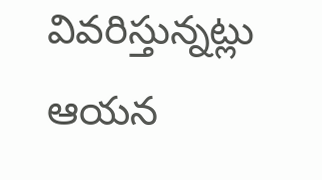వివరిస్తున్నట్లు ఆయన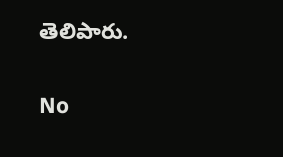తెలిపారు.

No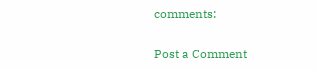comments:

Post a Comment